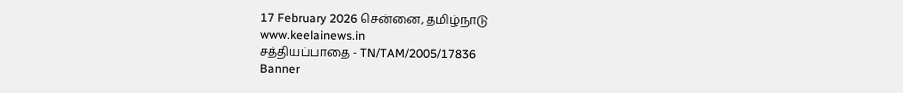17 February 2026 சென்னை, தமிழ்நாடு
www.keelainews.in
சத்தியப்பாதை - TN/TAM/2005/17836
Banner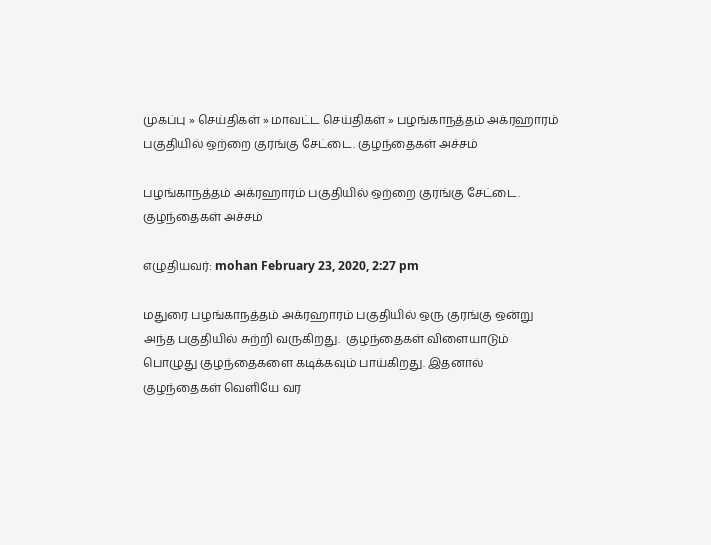முகப்பு » செய்திகள் » மாவட்ட செய்திகள் » பழங்காநத்தம் அக்ரஹாரம் பகுதியில் ஒற்றை குரங்கு சேட்டை. குழந்தைகள் அச்சம்

பழங்காநத்தம் அக்ரஹாரம் பகுதியில் ஒற்றை குரங்கு சேட்டை. குழந்தைகள் அச்சம்

எழுதியவர்: mohan February 23, 2020, 2:27 pm

மதுரை பழங்காநத்தம் அக்ரஹாரம் பகுதியில் ஒரு குரங்கு ஒன்று அந்த பகுதியில் சுற்றி வருகிறது.  குழந்தைகள் விளையாடும் பொழுது குழந்தைகளை கடிக்கவும் பாய்கிறது. இதனால் குழந்தைகள் வெளியே வர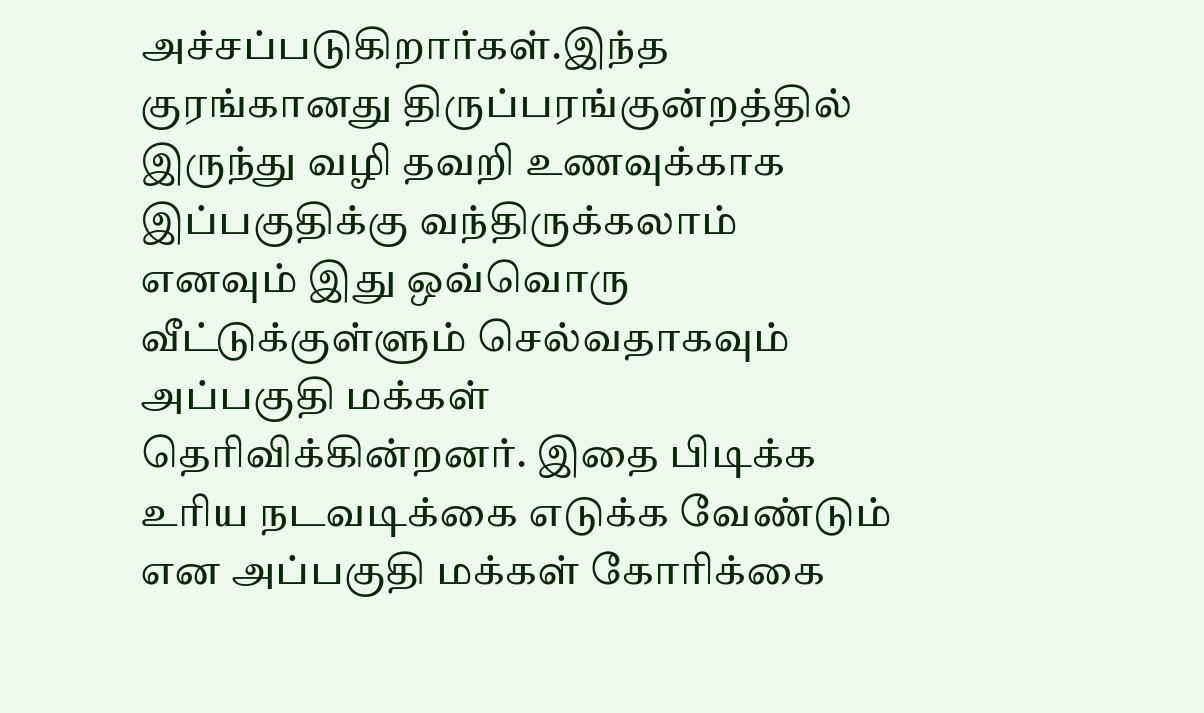அச்சப்படுகிறார்கள்.இந்த குரங்கானது திருப்பரங்குன்றத்தில் இருந்து வழி தவறி உணவுக்காக இப்பகுதிக்கு வந்திருக்கலாம் எனவும் இது ஒவ்வொரு வீட்டுக்குள்ளும் செல்வதாகவும் அப்பகுதி மக்கள்  தெரிவிக்கின்றனர். இதை பிடிக்க உரிய நடவடிக்கை எடுக்க வேண்டும் என அப்பகுதி மக்கள் கோரிக்கை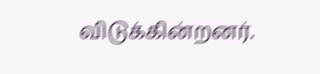விடுக்கின்றனர்.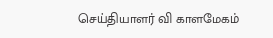செய்தியாளர் வி காளமேகம்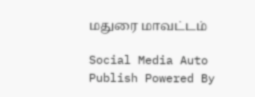மதுரை மாவட்டம்

Social Media Auto Publish Powered By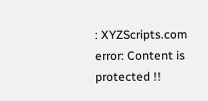: XYZScripts.com
error: Content is protected !!